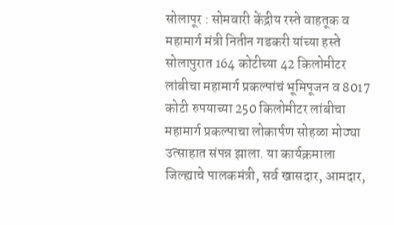सोलापूर : सोमवारी केंद्रीय रस्ते वाहतूक व महामार्ग मंत्री नितीन गडकरी यांच्या हस्ते सोलापुरात 164 कोटीच्या 42 किलोमीटर लांबीचा महामार्ग प्रकल्पांचं भूमिपूजन व 8017 कोटी रुपयाच्या 250 किलोमीटर लांबीचा महामार्ग प्रकल्पाचा लोकार्पण सोहळा मोठ्या उत्साहात संपन्न झाला. या कार्यक्रमाला जिल्ह्याचे पालकमंत्री, सर्व खासदार, आमदार,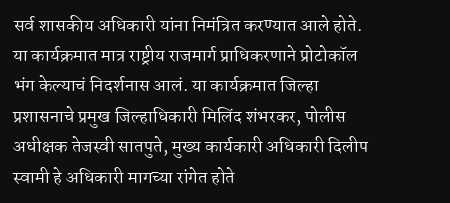सर्व शासकीय अधिकारी यांना निमंत्रित करण्यात आले होते.
या कार्यक्रमात मात्र राष्ट्रीय राजमार्ग प्राधिकरणाने प्रोटोकॉल भंग केल्याचं निदर्शनास आलं. या कार्यक्रमात जिल्हा प्रशासनाचे प्रमुख जिल्हाधिकारी मिलिंद शंभरकर, पोलीस अधीक्षक तेजस्वी सातपुते, मुख्य कार्यकारी अधिकारी दिलीप स्वामी हे अधिकारी मागच्या रांगेत होते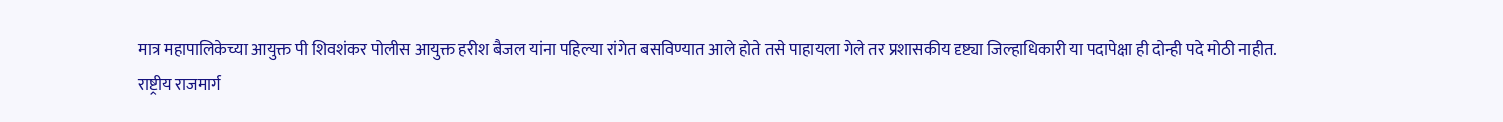मात्र महापालिकेच्या आयुक्त पी शिवशंकर पोलीस आयुक्त हरीश बैजल यांना पहिल्या रांगेत बसविण्यात आले होते तसे पाहायला गेले तर प्रशासकीय दृष्ट्या जिल्हाधिकारी या पदापेक्षा ही दोन्ही पदे मोठी नाहीत.
राष्ट्रीय राजमार्ग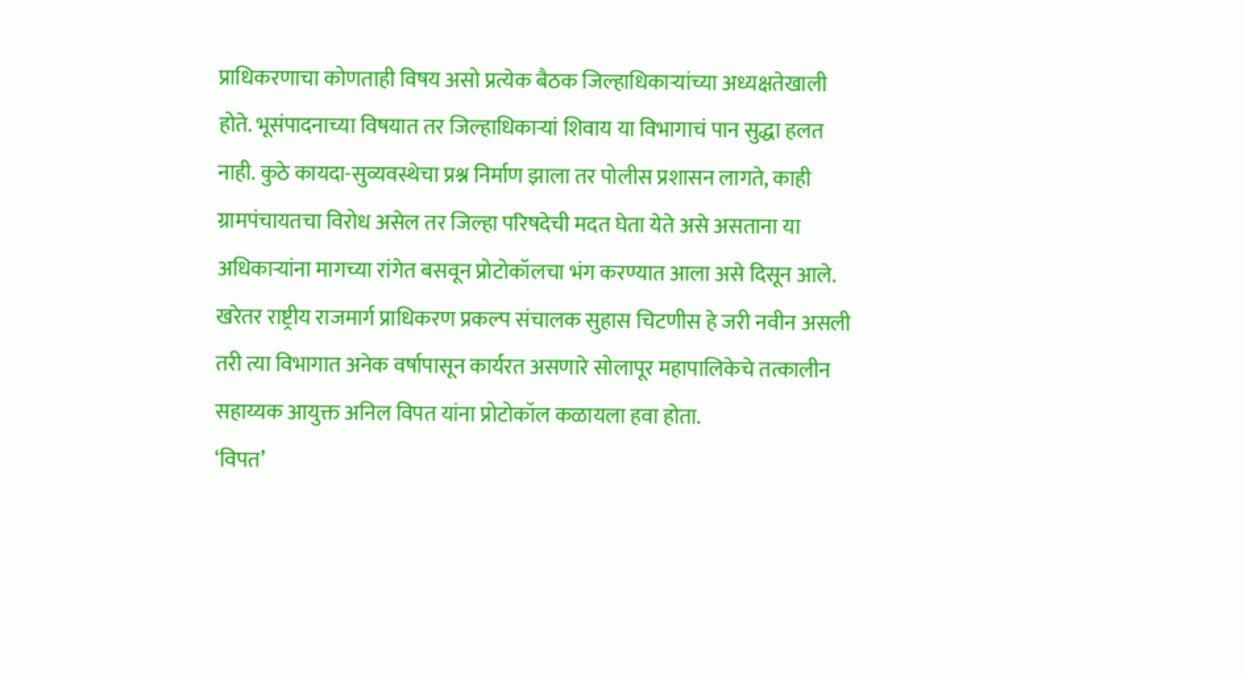प्राधिकरणाचा कोणताही विषय असो प्रत्येक बैठक जिल्हाधिकाऱ्यांच्या अध्यक्षतेखाली होते. भूसंपादनाच्या विषयात तर जिल्हाधिकाऱ्यां शिवाय या विभागाचं पान सुद्धा हलत नाही. कुठे कायदा-सुव्यवस्थेचा प्रश्न निर्माण झाला तर पोलीस प्रशासन लागते, काही ग्रामपंचायतचा विरोध असेल तर जिल्हा परिषदेची मदत घेता येते असे असताना या अधिकाऱ्यांना मागच्या रांगेत बसवून प्रोटोकॉलचा भंग करण्यात आला असे दिसून आले. खरेतर राष्ट्रीय राजमार्ग प्राधिकरण प्रकल्प संचालक सुहास चिटणीस हे जरी नवीन असली तरी त्या विभागात अनेक वर्षापासून कार्यरत असणारे सोलापूर महापालिकेचे तत्कालीन सहाय्यक आयुक्त अनिल विपत यांना प्रोटोकॉल कळायला हवा होता.
‘विपत’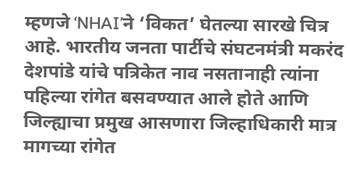म्हणजे ‘NHAI’ने ‘विकत’ घेतल्या सारखे चित्र आहे. भारतीय जनता पार्टीचे संघटनमंत्री मकरंद देशपांडे यांचे पत्रिकेत नाव नसतानाही त्यांना पहिल्या रांगेत बसवण्यात आले होते आणि जिल्ह्याचा प्रमुख आसणारा जिल्हाधिकारी मात्र मागच्या रांगेत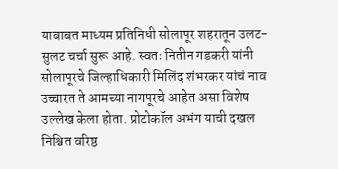याबाबत माध्यम प्रतिनिधी सोलापूर शहरातून उलट-सुलट चर्चा सुरू आहे. स्वतः नितीन गडकरी यांनी सोलापूरचे जिल्हाधिकारी मिलिंद शंभरकर यांचं नाव उच्चारत ते आमच्या नागपूरचे आहेत असा विशेष उल्लेख केला होता. प्रोटोकॉल अभंग याची दखल निश्चित वरिष्ठ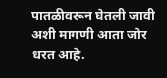पातळीवरून घेतली जावी अशी मागणी आता जोर धरत आहे.